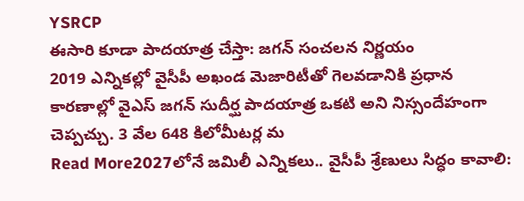YSRCP
ఈసారి కూడా పాదయాత్ర చేస్తా: జగన్ సంచలన నిర్ణయం
2019 ఎన్నికల్లో వైసీపీ అఖండ మెజారిటీతో గెలవడానికి ప్రధాన కారణాల్లో వైఎస్ జగన్ సుదీర్ఘ పాదయాత్ర ఒకటి అని నిస్సందేహంగా చెప్పచ్చు. 3 వేల 648 కిలోమీటర్ల మ
Read More2027లోనే జమిలీ ఎన్నికలు.. వైసీపీ శ్రేణులు సిద్ధం కావాలి: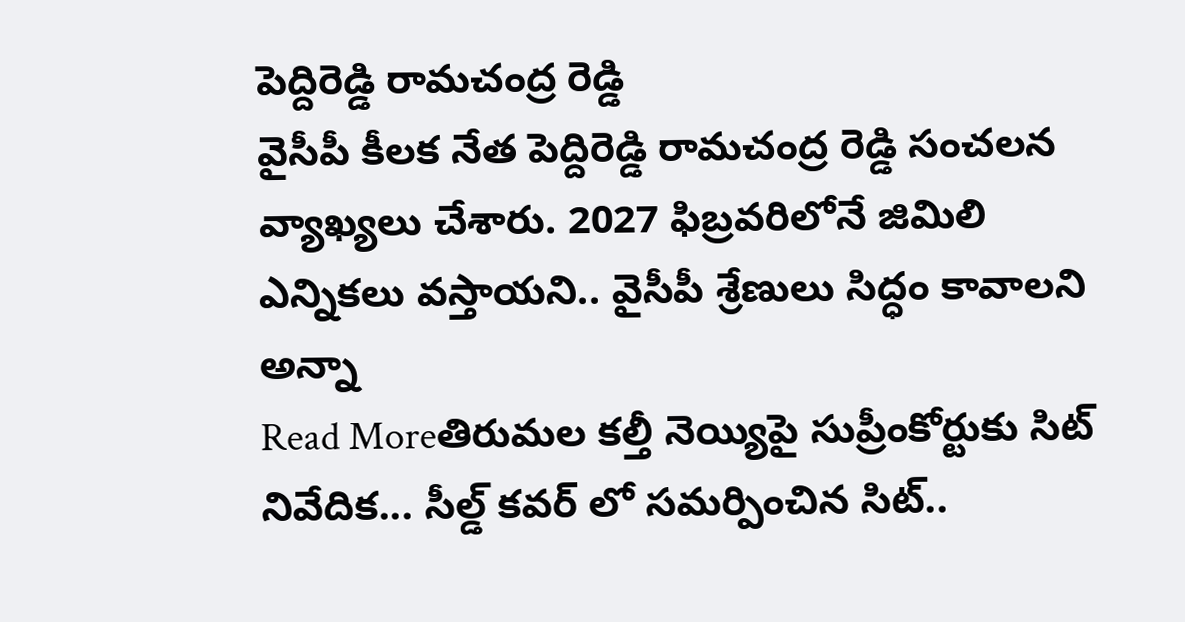పెద్దిరెడ్డి రామచంద్ర రెడ్డి
వైసీపీ కీలక నేత పెద్దిరెడ్డి రామచంద్ర రెడ్డి సంచలన వ్యాఖ్యలు చేశారు. 2027 ఫిబ్రవరిలోనే జిమిలి ఎన్నికలు వస్తాయని.. వైసీపీ శ్రేణులు సిద్ధం కావాలని అన్నా
Read Moreతిరుమల కల్తీ నెయ్యిపై సుప్రీంకోర్టుకు సిట్ నివేదిక... సీల్డ్ కవర్ లో సమర్పించిన సిట్..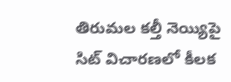తిరుమల కల్తీ నెయ్యిపై సిట్ విచారణలో కీలక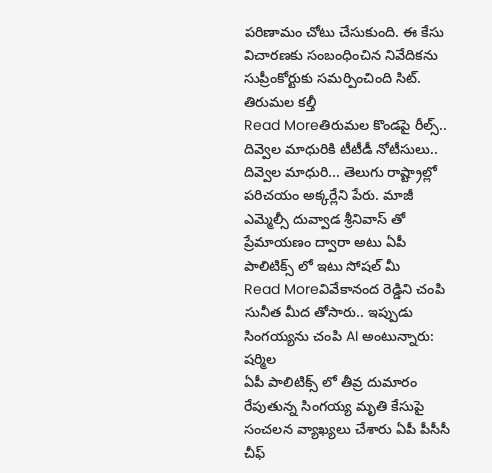పరిణామం చోటు చేసుకుంది. ఈ కేసు విచారణకు సంబంధించిన నివేదికను సుప్రీంకోర్టుకు సమర్పించింది సిట్. తిరుమల కల్తీ
Read Moreతిరుమల కొండపై రీల్స్.. దివ్వెల మాధురికి టీటీడీ నోటీసులు..
దివ్వెల మాధురి... తెలుగు రాష్ట్రాల్లో పరిచయం అక్కర్లేని పేరు. మాజీ ఎమ్మెల్సీ దువ్వాడ శ్రీనివాస్ తో ప్రేమాయణం ద్వారా అటు ఏపీ పాలిటిక్స్ లో ఇటు సోషల్ మీ
Read Moreవివేకానంద రెడ్డిని చంపి సునీత మీద తోసారు.. ఇప్పుడు సింగయ్యను చంపి AI అంటున్నారు: షర్మిల
ఏపీ పాలిటిక్స్ లో తీవ్ర దుమారం రేపుతున్న సింగయ్య మృతి కేసుపై సంచలన వ్యాఖ్యలు చేశారు ఏపీ పీసీసీ చీఫ్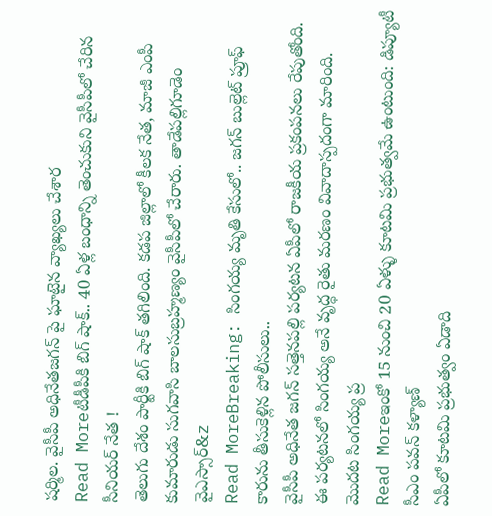షర్మిల. వైసీపీ అధినేతజగన్ పై ఘాటైన వ్యాఖ్యలు చేశార
Read Moreటీడీపీకి బిగ్ షాక్.. 40 ఏళ్ల బంధాన్ని తెంచుకుని వైసీపీలో చేరిన సీనియర్ నేత !
తెలుగు దేశం పార్టీకి బిగ్ షాక్ తగిలింది. కడప జిల్లాలో కీలక నేత, మాజీ ఎంపీ కుమారుడు సుగవాసి బాలసుబ్రహ్మణ్యం వైసీపీలో చేరారు. తాడేపల్లిగూడెం వైఎస్సార్&z
Read MoreBreaking: సింగయ్య మృతి కేసులో.. జగన్ బుల్లెట్ ప్రూఫ్ కారును తీసుకెళ్లిన పోలీసులు..
వైసీపీ అధినేత జగన్ సత్తెనపల్లి పర్యటన ఏపీలో రాజకీయ ప్రకంపనలు రేపుతోంది. ఈ పర్యటనలో సింగయ్య అనే వృద్ధ రైతు మరణం వివాదాస్పదంగా మారింది. మొదట సింగయ్య ప్ర
Read Moreఇంకో 15 నుంచి 20 ఏళ్ళు కూటమి ప్రభుత్వమే ఉంటుంది: డిప్యూటీ సీఎం పవన్ కళ్యాణ్
ఏపీలో కూటమి ప్రభుత్వం ఏడాది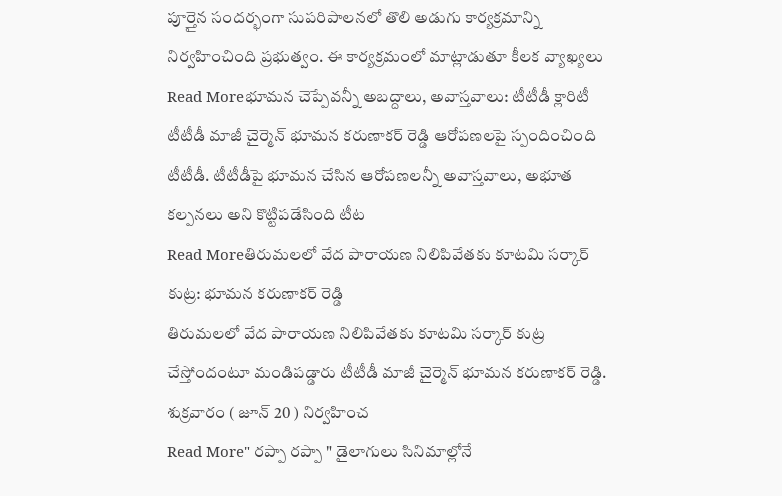పూర్తైన సందర్భంగా సుపరిపాలనలో తొలి అడుగు కార్యక్రమాన్ని నిర్వహించింది ప్రభుత్వం. ఈ కార్యక్రమంలో మాట్లాడుతూ కీలక వ్యాఖ్యలు
Read Moreభూమన చెప్పేవన్నీ అబద్దాలు, అవాస్తవాలు: టీటీడీ క్లారిటీ
టీటీడీ మాజీ చైర్మెన్ భూమన కరుణాకర్ రెడ్డి ఆరోపణలపై స్పందించింది టీటీడీ. టీటీడీపై భూమన చేసిన ఆరోపణలన్నీ అవాస్తవాలు, అభూత కల్పనలు అని కొట్టిపడేసింది టీట
Read Moreతిరుమలలో వేద పారాయణ నిలిపివేతకు కూటమి సర్కార్ కుట్ర: భూమన కరుణాకర్ రెడ్డి
తిరుమలలో వేద పారాయణ నిలిపివేతకు కూటమి సర్కార్ కుట్ర చేస్తోందంటూ మండిపడ్డారు టీటీడీ మాజీ చైర్మెన్ భూమన కరుణాకర్ రెడ్డి. శుక్రవారం ( జూన్ 20 ) నిర్వహించ
Read More" రప్పా రప్పా " డైలాగులు సినిమాల్లోనే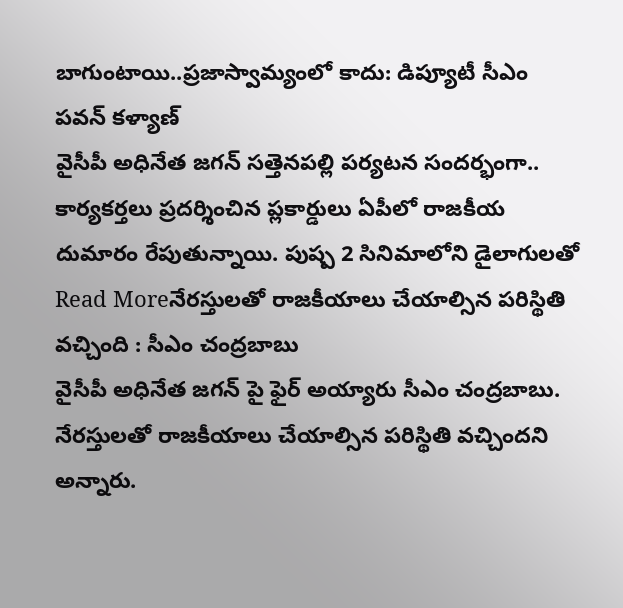బాగుంటాయి..ప్రజాస్వామ్యంలో కాదు: డిప్యూటీ సీఎం పవన్ కళ్యాణ్
వైసీపీ అధినేత జగన్ సత్తెనపల్లి పర్యటన సందర్భంగా.. కార్యకర్తలు ప్రదర్శించిన ప్లకార్డులు ఏపీలో రాజకీయ దుమారం రేపుతున్నాయి. పుష్ప 2 సినిమాలోని డైలాగులతో
Read Moreనేరస్తులతో రాజకీయాలు చేయాల్సిన పరిస్థితి వచ్చింది : సీఎం చంద్రబాబు
వైసీపీ అధినేత జగన్ పై ఫైర్ అయ్యారు సీఎం చంద్రబాబు. నేరస్తులతో రాజకీయాలు చేయాల్సిన పరిస్థితి వచ్చిందని అన్నారు.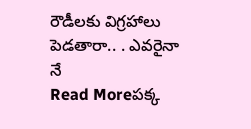రౌడీలకు విగ్రహాలు పెడతారా.. . ఎవరైనా నే
Read Moreపక్క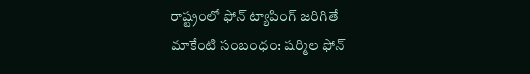రాష్ట్రంలో ఫోన్ ట్యాపింగ్ జరిగితే మాకేంటి సంబంధం: షర్మిల ఫోన్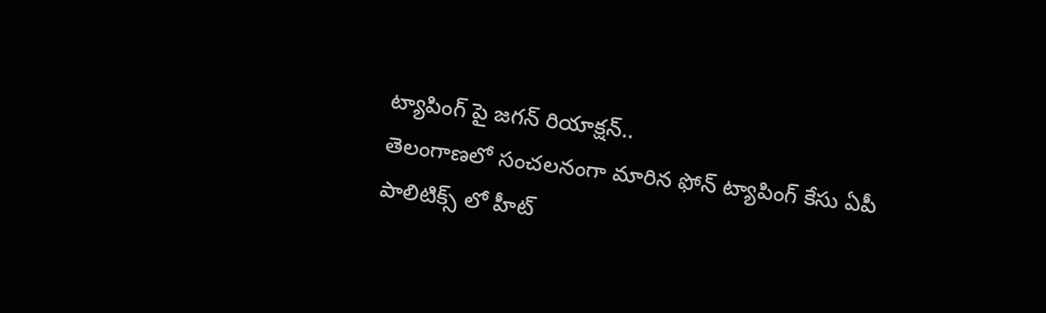ట్యాపింగ్ పై జగన్ రియాక్షన్..
తెలంగాణలో సంచలనంగా మారిన ఫోన్ ట్యాపింగ్ కేసు ఏపీ పాలిటిక్స్ లో హీట్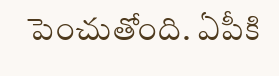పెంచుతోంది. ఏపీకి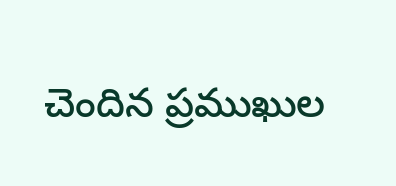చెందిన ప్రముఖుల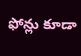ఫోన్లు కూడా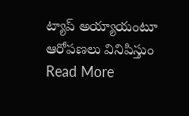ట్యాప్ అయ్యాయంటూ ఆరోపణలు వినిపిస్తుం
Read More